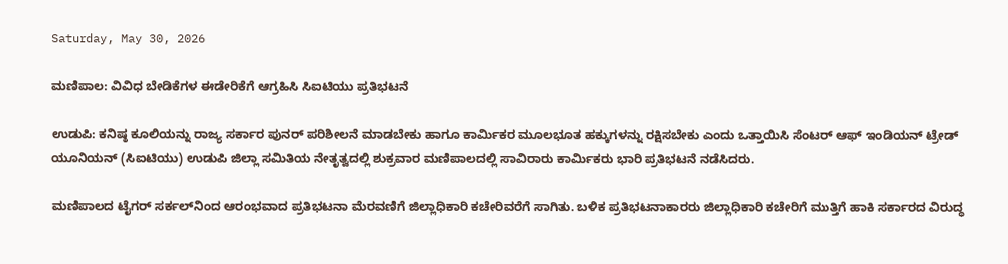Saturday, May 30, 2026

ಮಣಿಪಾಲ: ವಿವಿಧ ಬೇಡಿಕೆಗಳ ಈಡೇರಿಕೆಗೆ ಆಗ್ರಹಿಸಿ ಸಿಐಟಿಯು ಪ್ರತಿಭಟನೆ

ಉಡುಪಿ: ಕನಿಷ್ಠ ಕೂಲಿಯನ್ನು ರಾಜ್ಯ ಸರ್ಕಾರ ಪುನರ್‌ ಪರಿಶೀಲನೆ ಮಾಡಬೇಕು ಹಾಗೂ ಕಾರ್ಮಿಕರ ಮೂಲಭೂತ ಹಕ್ಕುಗಳನ್ನು ರಕ್ಷಿಸಬೇಕು ಎಂದು ಒತ್ತಾಯಿಸಿ ಸೆಂಟರ್ ಆಫ್ ಇಂಡಿಯನ್ ಟ್ರೇಡ್ ಯೂನಿಯನ್ (ಸಿಐಟಿಯು) ಉಡುಪಿ ಜಿಲ್ಲಾ ಸಮಿತಿಯ ನೇತೃತ್ವದಲ್ಲಿ ಶುಕ್ರವಾರ ಮಣಿಪಾಲದಲ್ಲಿ ಸಾವಿರಾರು ಕಾರ್ಮಿಕರು ಭಾರಿ ಪ್ರತಿಭಟನೆ ನಡೆಸಿದರು.

ಮಣಿಪಾಲದ ಟೈಗರ್ ಸರ್ಕಲ್‌ನಿಂದ ಆರಂಭವಾದ ಪ್ರತಿಭಟನಾ ಮೆರವಣಿಗೆ ಜಿಲ್ಲಾಧಿಕಾರಿ ಕಚೇರಿವರೆಗೆ ಸಾಗಿತು. ಬಳಿಕ ಪ್ರತಿಭಟನಾಕಾರರು ಜಿಲ್ಲಾಧಿಕಾರಿ ಕಚೇರಿಗೆ ಮುತ್ತಿಗೆ ಹಾಕಿ ಸರ್ಕಾರದ ವಿರುದ್ಧ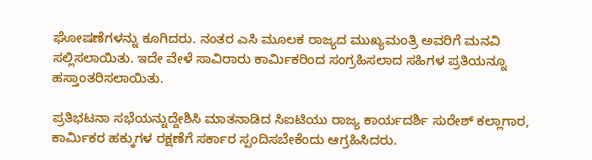ಘೋಷಣೆಗಳನ್ನು ಕೂಗಿದರು. ನಂತರ ಎಸಿ ಮೂಲಕ ರಾಜ್ಯದ ಮುಖ್ಯಮಂತ್ರಿ ಅವರಿಗೆ ಮನವಿ ಸಲ್ಲಿಸಲಾಯಿತು. ಇದೇ ವೇಳೆ ಸಾವಿರಾರು ಕಾರ್ಮಿಕರಿಂದ ಸಂಗ್ರಹಿಸಲಾದ ಸಹಿಗಳ ಪ್ರತಿಯನ್ನೂ ಹಸ್ತಾಂತರಿಸಲಾಯಿತು.

ಪ್ರತಿಭಟನಾ ಸಭೆಯನ್ನುದ್ದೇಶಿಸಿ ಮಾತನಾಡಿದ ಸಿಐಟಿಯು ರಾಜ್ಯ ಕಾರ್ಯದರ್ಶಿ ಸುರೇಶ್ ಕಲ್ಲಾಗಾರ, ಕಾರ್ಮಿಕರ ಹಕ್ಕುಗಳ ರಕ್ಷಣೆಗೆ ಸರ್ಕಾರ ಸ್ಪಂದಿಸಬೇಕೆಂದು ಆಗ್ರಹಿಸಿದರು.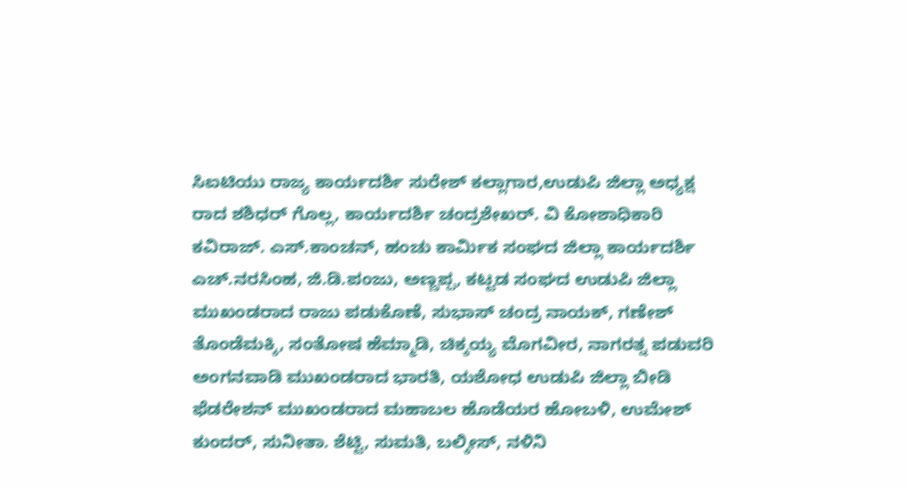ಸಿಐಟಿಯು ರಾಜ್ಯ ಕಾರ್ಯದರ್ಶಿ ಸುರೇಶ್ ಕಲ್ಲಾಗಾರ,ಉಡುಪಿ ಜಿಲ್ಲಾ ಅಧ್ಯಕ್ಷ ರಾದ ಶಶಿಧರ್ ಗೊಲ್ಲ, ಕಾರ್ಯದರ್ಶಿ ಚಂದ್ರಶೇಖರ್. ವಿ ಕೋಶಾಧಿಕಾರಿ ಕವಿರಾಜ್. ಎಸ್.ಕಾಂಚನ್, ಹಂಚು ಕಾರ್ಮಿಕ ಸಂಘದ ಜಿಲ್ಲಾ ಕಾರ್ಯದರ್ಶಿ ಎಚ್.ನರಸಿಂಹ, ಜಿ.ಡಿ.ಪಂಜು, ಅಣ್ಣಪ್ಪ, ಕಟ್ಟಡ ಸಂಘದ ಉಡುಪಿ ಜಿಲ್ಲಾ ಮುಖಂಡರಾದ ರಾಜು ಪಡುಕೊಣೆ, ಸುಭಾಸ್ ಚಂದ್ರ ನಾಯಕ್, ಗಣೇಶ್ ತೊಂಡೆಮಕ್ಕಿ, ಸಂತೋಷ ಹೆಮ್ಮಾಡಿ, ಚಿಕ್ಕಯ್ಯ ಮೊಗವೀರ, ನಾಗರತ್ನ ಪಡುವರಿ ಅಂಗನವಾಡಿ ಮುಖಂಡರಾದ ಭಾರತಿ, ಯಶೋಧ ಉಡುಪಿ ಜಿಲ್ಲಾ ಬೀಡಿ ಫೆಡರೇಶನ್ ಮುಖಂಡರಾದ ಮಹಾಬಲ ಹೊಡೆಯರ ಹೋಬಳಿ, ಉಮೇಶ್ ಕುಂದರ್, ಸುನೀತಾ. ಶೆಟ್ಟಿ, ಸುಮತಿ, ಬಲ್ಕೀಸ್, ನಳಿನಿ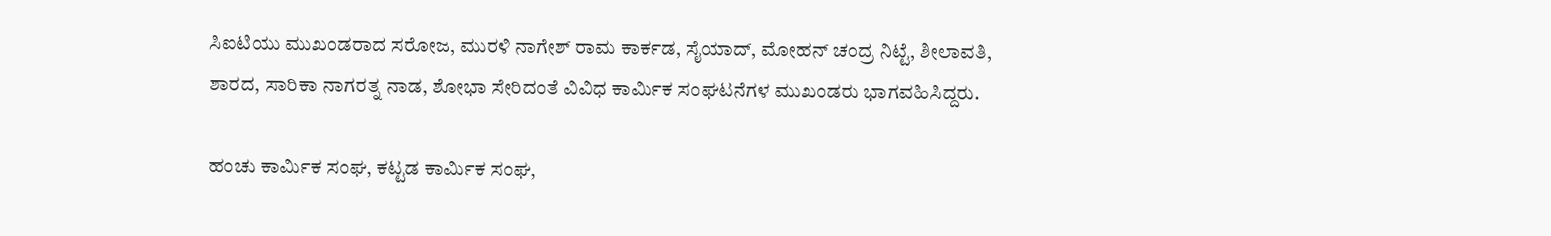ಸಿಐಟಿಯು ಮುಖಂಡರಾದ ಸರೋಜ, ಮುರಳಿ ನಾಗೇಶ್ ರಾಮ ಕಾರ್ಕಡ, ಸೈಯಾದ್, ಮೋಹನ್ ಚಂದ್ರ ನಿಟ್ಟೆ, ಶೀಲಾವತಿ, ಶಾರದ, ಸಾರಿಕಾ ನಾಗರತ್ನ ನಾಡ, ಶೋಭಾ ಸೇರಿದಂತೆ ವಿವಿಧ ಕಾರ್ಮಿಕ ಸಂಘಟನೆಗಳ ಮುಖಂಡರು ಭಾಗವಹಿಸಿದ್ದರು.

ಹಂಚು ಕಾರ್ಮಿಕ ಸಂಘ, ಕಟ್ಟಡ ಕಾರ್ಮಿಕ ಸಂಘ,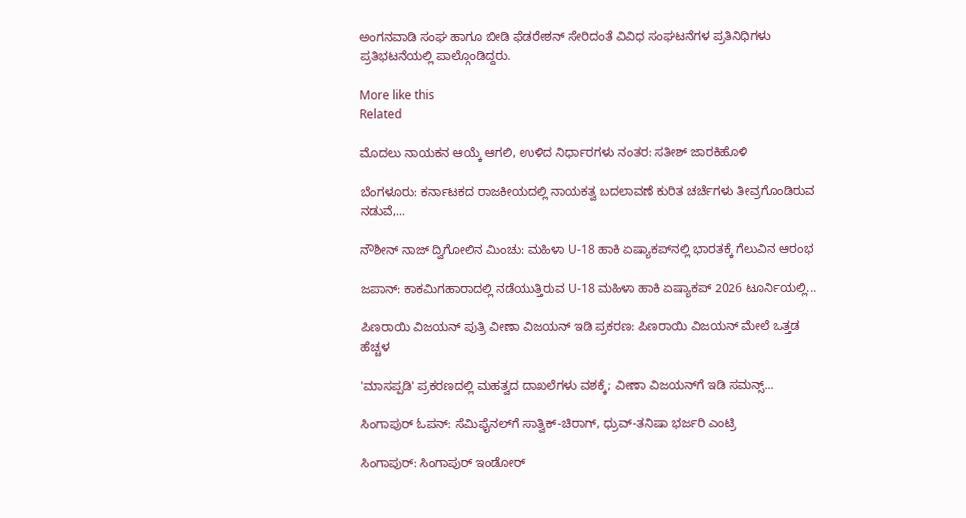ಅಂಗನವಾಡಿ ಸಂಘ ಹಾಗೂ ಬೀಡಿ ಫೆಡರೇಶನ್ ಸೇರಿದಂತೆ ವಿವಿಧ ಸಂಘಟನೆಗಳ ಪ್ರತಿನಿಧಿಗಳು ಪ್ರತಿಭಟನೆಯಲ್ಲಿ ಪಾಲ್ಗೊಂಡಿದ್ದರು.

More like this
Related

ಮೊದಲು ನಾಯಕನ ಆಯ್ಕೆ ಆಗಲಿ, ಉಳಿದ ನಿರ್ಧಾರಗಳು ನಂತರ: ಸತೀಶ್ ಜಾರಕಿಹೊಳಿ

ಬೆಂಗಳೂರು: ಕರ್ನಾಟಕದ ರಾಜಕೀಯದಲ್ಲಿ ನಾಯಕತ್ವ ಬದಲಾವಣೆ ಕುರಿತ ಚರ್ಚೆಗಳು ತೀವ್ರಗೊಂಡಿರುವ ನಡುವೆ,...

ನೌಶೀನ್ ನಾಜ್ ದ್ವಿಗೋಲಿನ ಮಿಂಚು: ಮಹಿಳಾ U-18 ಹಾಕಿ ಏಷ್ಯಾಕಪ್‌ನಲ್ಲಿ ಭಾರತಕ್ಕೆ ಗೆಲುವಿನ ಆರಂಭ

ಜಪಾನ್‌: ಕಾಕಮಿಗಹಾರಾದಲ್ಲಿ ನಡೆಯುತ್ತಿರುವ U-18 ಮಹಿಳಾ ಹಾಕಿ ಏಷ್ಯಾಕಪ್ 2026 ಟೂರ್ನಿಯಲ್ಲಿ...

ಪಿಣರಾಯಿ ವಿಜಯನ್ ಪುತ್ರಿ ವೀಣಾ ವಿಜಯನ್ ಇಡಿ ಪ್ರಕರಣ: ಪಿಣರಾಯಿ ವಿಜಯನ್ ಮೇಲೆ ಒತ್ತಡ ಹೆಚ್ಚಳ

'ಮಾಸಪ್ಪಡಿ' ಪ್ರಕರಣದಲ್ಲಿ ಮಹತ್ವದ ದಾಖಲೆಗಳು ವಶಕ್ಕೆ; ವೀಣಾ ವಿಜಯನ್‌ಗೆ ಇಡಿ ಸಮನ್ಸ್...

ಸಿಂಗಾಪುರ್ ಓಪನ್: ಸೆಮಿಫೈನಲ್‌ಗೆ ಸಾತ್ವಿಕ್-ಚಿರಾಗ್, ಧ್ರುವ್-ತನಿಷಾ ಭರ್ಜರಿ ಎಂಟ್ರಿ

ಸಿಂಗಾಪುರ್: ಸಿಂಗಾಪುರ್ ಇಂಡೋರ್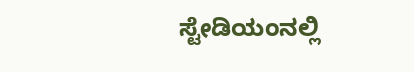ಸ್ಟೇಡಿಯಂನಲ್ಲಿ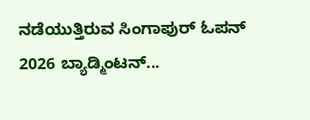ನಡೆಯುತ್ತಿರುವ ಸಿಂಗಾಪುರ್ ಓಪನ್ 2026 ಬ್ಯಾಡ್ಮಿಂಟನ್...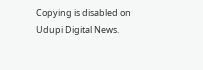Copying is disabled on Udupi Digital News.